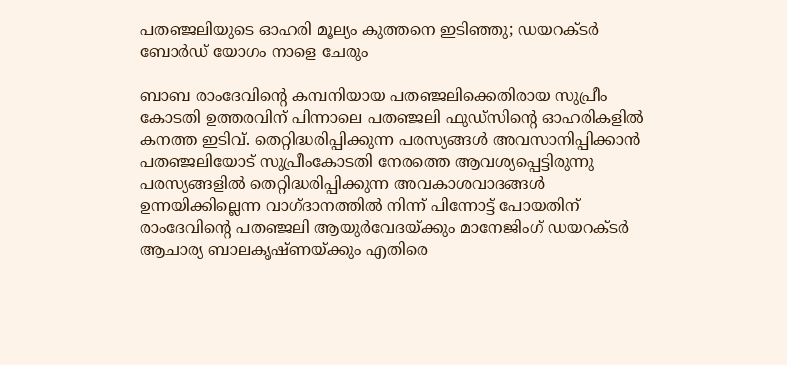പതഞ്ജലിയുടെ ഓഹരി മൂല്യം കുത്തനെ ഇടിഞ്ഞു; ഡയറക്ടർ ബോർഡ് യോഗം നാളെ ചേരും

ബാബ രാംദേവിന്റെ കമ്പനിയായ പതഞ്ജലിക്കെതിരായ സുപ്രീം കോടതി ഉത്തരവിന് പിന്നാലെ പതഞ്ജലി ഫുഡ്‌സിന്റെ ഓഹരികളിൽ കനത്ത ഇടിവ്. തെറ്റിദ്ധരിപ്പിക്കുന്ന പരസ്യങ്ങൾ അവസാനിപ്പിക്കാൻ പതഞ്ജലിയോട് സുപ്രീംകോടതി നേരത്തെ ആവശ്യപ്പെട്ടിരുന്നു പരസ്യങ്ങളിൽ തെറ്റിദ്ധരിപ്പിക്കുന്ന അവകാശവാദങ്ങൾ ഉന്നയിക്കില്ലെന്ന വാഗ്ദാനത്തിൽ നിന്ന് പിന്നോട്ട് പോയതിന് രാംദേവിന്റെ പതഞ്ജലി ആയുർവേദയ്ക്കും മാനേജിംഗ് ഡയറക്ടർ ആചാര്യ ബാലകൃഷ്ണയ്ക്കും എതിരെ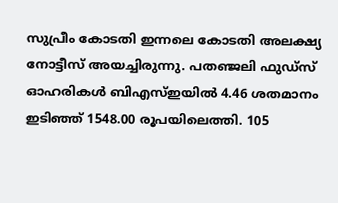സുപ്രീം കോടതി ഇന്നലെ കോടതി അലക്ഷ്യ നോട്ടീസ് അയച്ചിരുന്നു. പതഞ്ജലി ഫുഡ്‌സ് ഓഹരികൾ ബിഎസ്ഇയിൽ 4.46 ശതമാനം ഇടിഞ്ഞ് 1548.00 രൂപയിലെത്തി. 105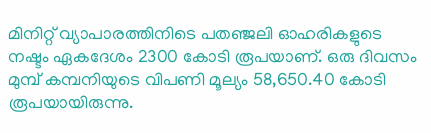മിനിറ്റ് വ്യാപാരത്തിനിടെ പതഞ്ജലി ഓഹരികളുടെ നഷ്ടം ഏകദേശം 2300 കോടി രൂപയാണ്. ഒരു ദിവസം മുമ്പ് കമ്പനിയുടെ വിപണി മൂല്യം 58,650.40 കോടി രൂപയായിരുന്നു.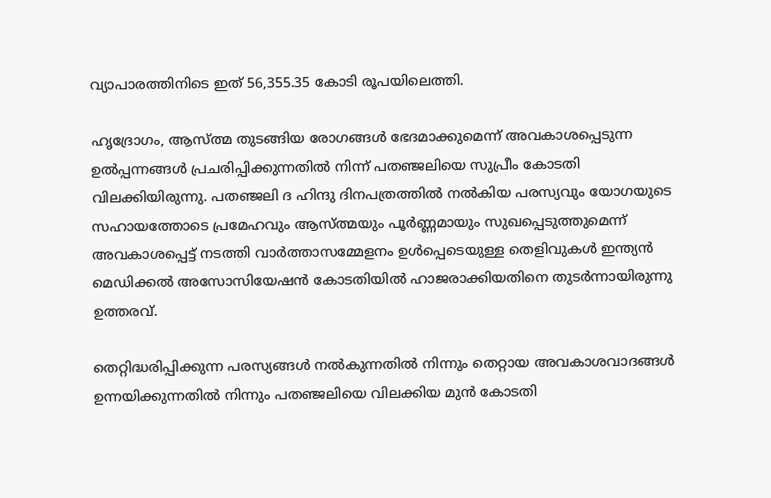വ്യാപാരത്തിനിടെ ഇത് 56,355.35 കോടി രൂപയിലെത്തി.

ഹൃദ്രോഗം, ആസ്ത്മ തുടങ്ങിയ രോഗങ്ങൾ ഭേദമാക്കുമെന്ന് അവകാശപ്പെടുന്ന ഉൽപ്പന്നങ്ങൾ പ്രചരിപ്പിക്കുന്നതിൽ നിന്ന് പതഞ്ജലിയെ സുപ്രീം കോടതി വിലക്കിയിരുന്നു. പതഞ്ജലി ദ ഹിന്ദു ദിനപത്രത്തിൽ നൽകിയ പരസ്യവും യോഗയുടെ സഹായത്തോടെ പ്രമേഹവും ആസ്ത്മയും പൂർണ്ണമായും സുഖപ്പെടുത്തുമെന്ന് അവകാശപ്പെട്ട് നടത്തി വാർത്താസമ്മേളനം ഉൾപ്പെടെയുള്ള തെളിവുകൾ ഇന്ത്യൻ മെഡിക്കൽ അസോസിയേഷൻ കോടതിയിൽ ഹാജരാക്കിയതിനെ തുടർന്നായിരുന്നു ഉത്തരവ്.

തെറ്റിദ്ധരിപ്പിക്കുന്ന പരസ്യങ്ങൾ നൽകുന്നതിൽ നിന്നും തെറ്റായ അവകാശവാദങ്ങൾ ഉന്നയിക്കുന്നതിൽ നിന്നും പതഞ്ജലിയെ വിലക്കിയ മുൻ കോടതി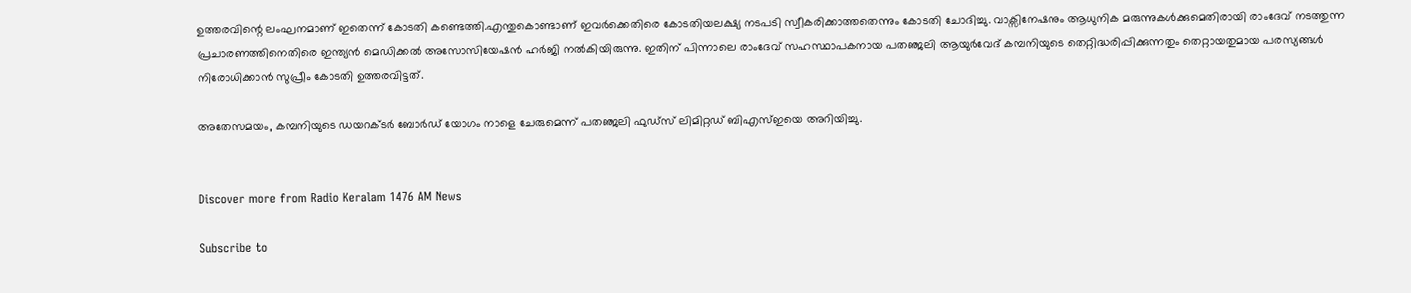ഉത്തരവിന്റെ ലംഘനമാണ് ഇതെന്ന് കോടതി കണ്ടെത്തി.എന്തുകൊണ്ടാണ് ഇവർക്കെതിരെ കോടതിയലക്ഷ്യ നടപടി സ്വീകരിക്കാത്തതെന്നും കോടതി ചോദിച്ചു. വാക്സിനേഷനും ആധുനിക മരുന്നുകൾക്കുമെതിരായി രാംദേവ് നടത്തുന്ന പ്രചാരണത്തിനെതിരെ ഇന്ത്യൻ മെഡിക്കൽ അസോസിയേഷൻ ഹർജി നൽകിയിരുന്നു. ഇതിന് പിന്നാലെ രാംദേവ് സഹസ്ഥാപകനായ പതഞ്ജലി ആയുർവേദ് കമ്പനിയുടെ തെറ്റിദ്ധരിപ്പിക്കുന്നതും തെറ്റായതുമായ പരസ്യങ്ങൾ നിരോധിക്കാൻ സുപ്രീം കോടതി ഉത്തരവിട്ടത്.

അതേസമയം, കമ്പനിയുടെ ഡയറക്ടർ ബോർഡ് യോഗം നാളെ ചേരുമെന്ന് പതഞ്ജലി ഫുഡ്സ് ലിമിറ്റഡ് ബിഎസ്ഇയെ അറിയിച്ചു.


Discover more from Radio Keralam 1476 AM News

Subscribe to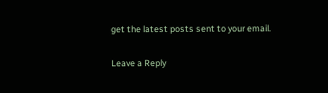get the latest posts sent to your email.

Leave a Reply